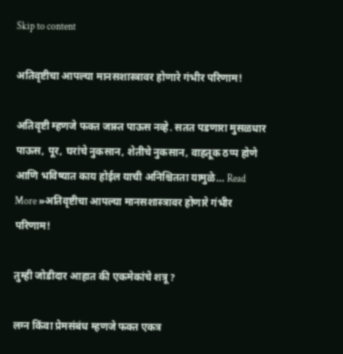Skip to content

अतिवृष्टीचा आपल्या मानसशास्त्रावर होणारे गंभीर परिणाम!

अतिवृष्टी म्हणजे फक्त जास्त पाऊस नव्हे. सतत पडणारा मुसळधार पाऊस, पूर, घरांचे नुकसान, शेतीचे नुकसान, वाहतूक ठप्प होणे आणि भविष्यात काय होईल याची अनिश्चितता यामुळे… Read More »अतिवृष्टीचा आपल्या मानसशास्त्रावर होणारे गंभीर परिणाम!

तुम्ही जोडीदार आहात की एकमेकांचे शत्रू?

लग्न किंवा प्रेमसंबंध म्हणजे फक्त एकत्र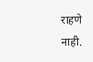राहणे नाही.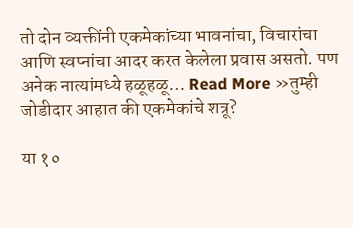तो दोन व्यक्तींनी एकमेकांच्या भावनांचा, विचारांचा आणि स्वप्नांचा आदर करत केलेला प्रवास असतो. पण अनेक नात्यांमध्ये हळूहळू… Read More »तुम्ही जोडीदार आहात की एकमेकांचे शत्रू?

या १०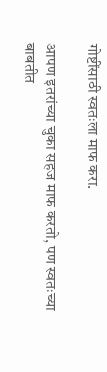गोष्टींसाठी स्वतःला माफ करा.

आपण इतरांच्या चुका सहज माफ करतो, पण स्वतःच्या बाबतीत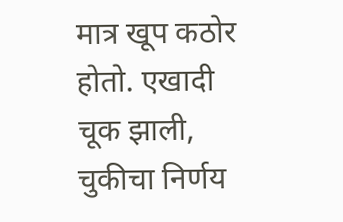मात्र खूप कठोर होतो. एखादी चूक झाली, चुकीचा निर्णय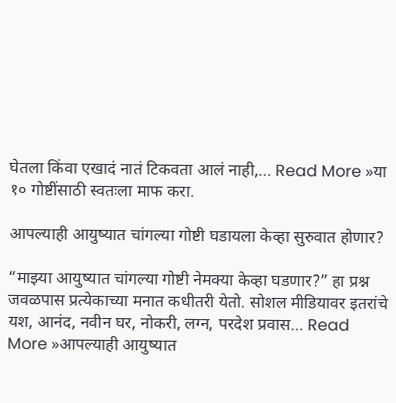घेतला किंवा एखादं नातं टिकवता आलं नाही,… Read More »या १० गोष्टींसाठी स्वतःला माफ करा.

आपल्याही आयुष्यात चांगल्या गोष्टी घडायला केव्हा सुरुवात होणार?

“माझ्या आयुष्यात चांगल्या गोष्टी नेमक्या केव्हा घडणार?” हा प्रश्न जवळपास प्रत्येकाच्या मनात कधीतरी येतो. सोशल मीडियावर इतरांचे यश, आनंद, नवीन घर, नोकरी, लग्न, परदेश प्रवास… Read More »आपल्याही आयुष्यात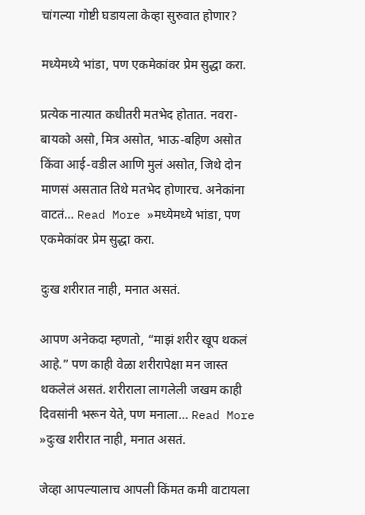चांगल्या गोष्टी घडायला केव्हा सुरुवात होणार?

मध्येमध्ये भांडा, पण एकमेकांवर प्रेम सुद्धा करा.

प्रत्येक नात्यात कधीतरी मतभेद होतात. नवरा-बायको असो, मित्र असोत, भाऊ-बहिण असोत किंवा आई-वडील आणि मुलं असोत, जिथे दोन माणसं असतात तिथे मतभेद होणारच. अनेकांना वाटतं… Read More »मध्येमध्ये भांडा, पण एकमेकांवर प्रेम सुद्धा करा.

दुःख शरीरात नाही, मनात असतं.

आपण अनेकदा म्हणतो, “माझं शरीर खूप थकलं आहे.” पण काही वेळा शरीरापेक्षा मन जास्त थकलेलं असतं. शरीराला लागलेली जखम काही दिवसांनी भरून येते, पण मनाला… Read More »दुःख शरीरात नाही, मनात असतं.

जेव्हा आपल्यालाच आपली किंमत कमी वाटायला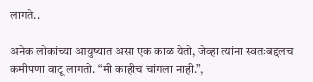लागते..

अनेक लोकांच्या आयुष्यात असा एक काळ येतो, जेव्हा त्यांना स्वतःबद्दलच कमीपणा वाटू लागतो. “मी काहीच चांगला नाही.”,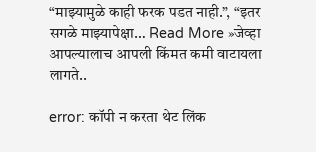“माझ्यामुळे काही फरक पडत नाही.”, “इतर सगळे माझ्यापेक्षा… Read More »जेव्हा आपल्यालाच आपली किंमत कमी वाटायला लागते..

error: कॉपी न करता थेट लिंक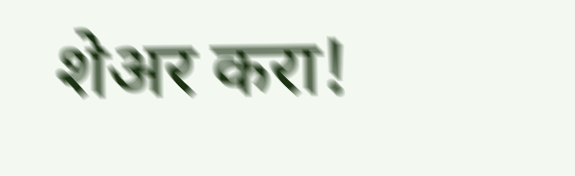शेअर करा!